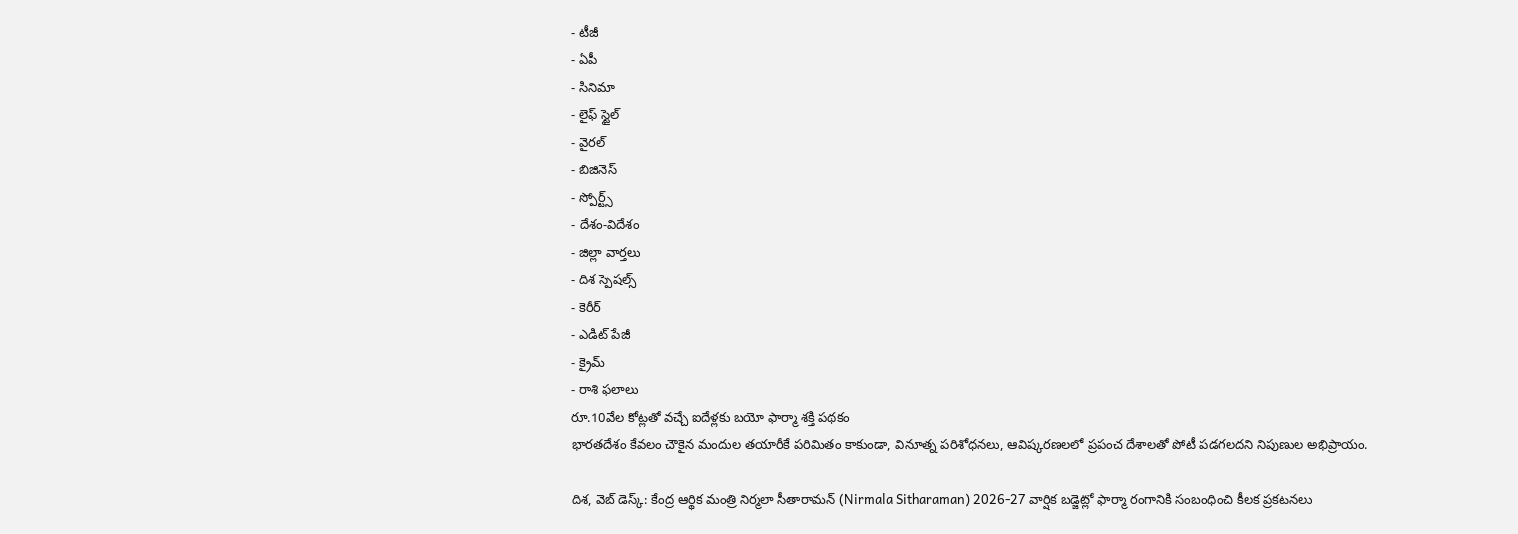- టీజీ
- ఏపీ
- సినిమా
- లైఫ్ స్టైల్
- వైరల్
- బిజినెస్
- స్పోర్ట్స్
- దేశం-విదేశం
- జిల్లా వార్తలు
- దిశ స్పెషల్స్
- కెరీర్
- ఎడిట్ పేజీ
- క్రైమ్
- రాశి ఫలాలు
రూ.10వేల కోట్లతో వచ్చే ఐదేళ్లకు బయో ఫార్మా శక్తి పథకం
భారతదేశం కేవలం చౌకైన మందుల తయారీకే పరిమితం కాకుండా, వినూత్న పరిశోధనలు, ఆవిష్కరణలలో ప్రపంచ దేశాలతో పోటీ పడగలదని నిపుణుల అభిప్రాయం.

దిశ, వెబ్ డెస్క్: కేంద్ర ఆర్థిక మంత్రి నిర్మలా సీతారామన్ (Nirmala Sitharaman) 2026-27 వార్షిక బడ్జెట్లో ఫార్మా రంగానికి సంబంధించి కీలక ప్రకటనలు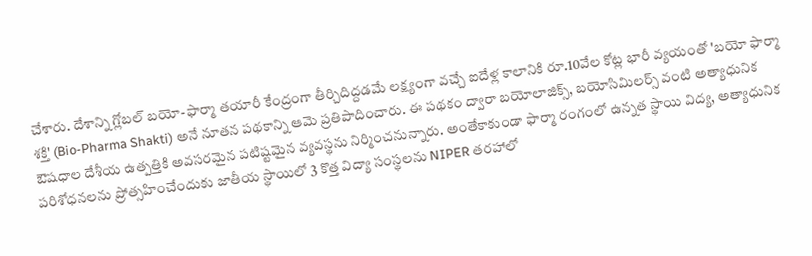చేశారు. దేశాన్ని గ్లోబల్ బయో-ఫార్మా తయారీ కేంద్రంగా తీర్చిదిద్దడమే లక్ష్యంగా వచ్చే ఐదేళ్ల కాలానికి రూ.10వేల కోట్ల భారీ వ్యయంతో 'బయో ఫార్మా శక్తి' (Bio-Pharma Shakti) అనే నూతన పథకాన్ని ఆమె ప్రతిపాదించారు. ఈ పథకం ద్వారా బయోలాజిక్స్, బయోసిమిలర్స్ వంటి అత్యాధునిక ఔషధాల దేశీయ ఉత్పత్తికి అవసరమైన పటిష్టమైన వ్యవస్థను నిర్మించనున్నారు. అంతేకాకుండా ఫార్మా రంగంలో ఉన్నత స్థాయి విద్య, అత్యాధునిక పరిశోధనలను ప్రోత్సహించేందుకు జాతీయ స్థాయిలో 3 కొత్త విద్యా సంస్థలను NIPER తరహాలో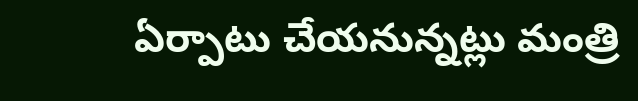ఏర్పాటు చేయనున్నట్లు మంత్రి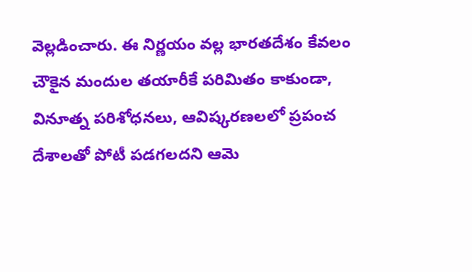వెల్లడించారు. ఈ నిర్ణయం వల్ల భారతదేశం కేవలం చౌకైన మందుల తయారీకే పరిమితం కాకుండా, వినూత్న పరిశోధనలు, ఆవిష్కరణలలో ప్రపంచ దేశాలతో పోటీ పడగలదని ఆమె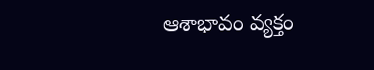ఆశాభావం వ్యక్తం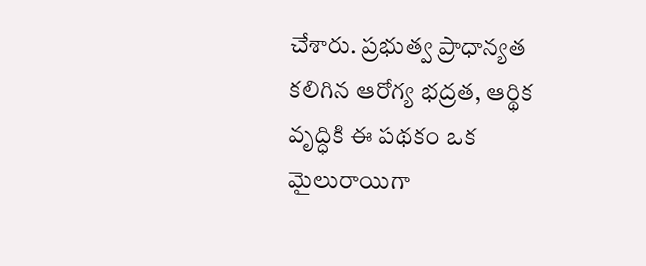చేశారు. ప్రభుత్వ ప్రాధాన్యత కలిగిన ఆరోగ్య భద్రత, ఆర్థిక వృద్ధికి ఈ పథకం ఒక మైలురాయిగా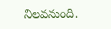నిలవనుంది.